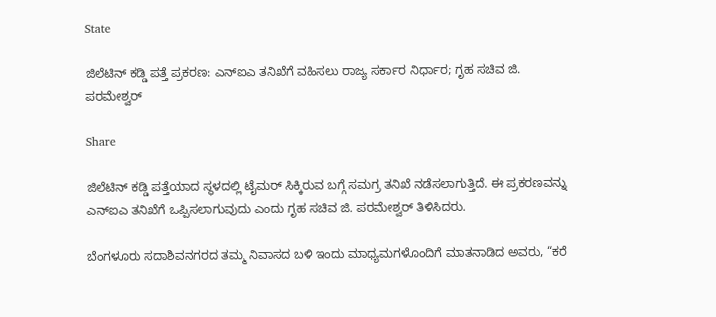State

ಜಿಲೆಟಿನ್ ಕಡ್ಡಿ ಪತ್ತೆ ಪ್ರಕರಣ: ಎನ್ಐಎ ತನಿಖೆಗೆ ವಹಿಸಲು ರಾಜ್ಯ ಸರ್ಕಾರ ನಿರ್ಧಾರ; ಗೃಹ ಸಚಿವ ಜಿ. ಪರಮೇಶ್ವರ್

Share

ಜಿಲೆಟಿನ್ ಕಡ್ಡಿ ಪತ್ತೆಯಾದ ಸ್ಥಳದಲ್ಲಿ ಟೈಮರ್ ಸಿಕ್ಕಿರುವ ಬಗ್ಗೆ ಸಮಗ್ರ ತನಿಖೆ ನಡೆಸಲಾಗುತ್ತಿದೆ. ಈ ಪ್ರಕರಣವನ್ನು ಎನ್ಐಎ ತನಿಖೆಗೆ ಒಪ್ಪಿಸಲಾಗುವುದು ಎಂದು ಗೃಹ ಸಚಿವ ಜಿ. ಪರಮೇಶ್ವರ್ ತಿಳಿಸಿದರು.

ಬೆಂಗಳೂರು ಸದಾಶಿವನಗರದ ತಮ್ಮ ನಿವಾಸದ ಬಳಿ ಇಂದು ಮಾಧ್ಯಮಗಳೊಂದಿಗೆ ಮಾತನಾಡಿದ ಅವರು, “ಕರೆ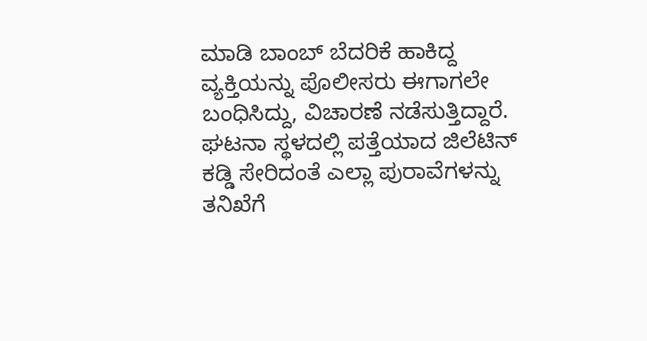ಮಾಡಿ ಬಾಂಬ್ ಬೆದರಿಕೆ ಹಾಕಿದ್ದ ವ್ಯಕ್ತಿಯನ್ನು ಪೊಲೀಸರು ಈಗಾಗಲೇ ಬಂಧಿಸಿದ್ದು, ವಿಚಾರಣೆ ನಡೆಸುತ್ತಿದ್ದಾರೆ. ಘಟನಾ ಸ್ಥಳದಲ್ಲಿ ಪತ್ತೆಯಾದ ಜಿಲೆಟಿನ್ ಕಡ್ಡಿ ಸೇರಿದಂತೆ ಎಲ್ಲಾ ಪುರಾವೆಗಳನ್ನು ತನಿಖೆಗೆ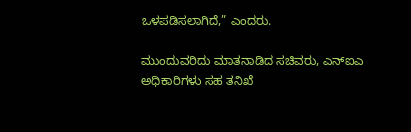ಒಳಪಡಿಸಲಾಗಿದೆ,” ಎಂದರು.

ಮುಂದುವರಿದು ಮಾತನಾಡಿದ ಸಚಿವರು, ಎನ್ಐಎ ಅಧಿಕಾರಿಗಳು ಸಹ ತನಿಖೆ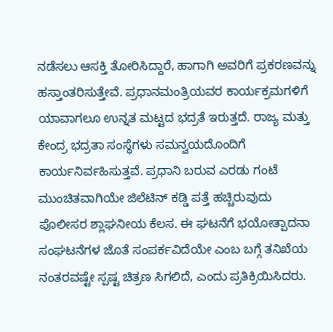ನಡೆಸಲು ಆಸಕ್ತಿ ತೋರಿಸಿದ್ದಾರೆ, ಹಾಗಾಗಿ ಅವರಿಗೆ ಪ್ರಕರಣವನ್ನು ಹಸ್ತಾಂತರಿಸುತ್ತೇವೆ. ಪ್ರಧಾನಮಂತ್ರಿಯವರ ಕಾರ್ಯಕ್ರಮಗಳಿಗೆ ಯಾವಾಗಲೂ ಉನ್ನತ ಮಟ್ಟದ ಭದ್ರತೆ ಇರುತ್ತದೆ. ರಾಜ್ಯ ಮತ್ತು ಕೇಂದ್ರ ಭದ್ರತಾ ಸಂಸ್ಥೆಗಳು ಸಮನ್ವಯದೊಂದಿಗೆ ಕಾರ್ಯನಿರ್ವಹಿಸುತ್ತವೆ. ಪ್ರಧಾನಿ ಬರುವ ಎರಡು ಗಂಟೆ ಮುಂಚಿತವಾಗಿಯೇ ಜಿಲೆಟಿನ್ ಕಡ್ಡಿ ಪತ್ತೆ ಹಚ್ಚಿರುವುದು ಪೊಲೀಸರ ಶ್ಲಾಘನೀಯ ಕೆಲಸ. ಈ ಘಟನೆಗೆ ಭಯೋತ್ಪಾದನಾ ಸಂಘಟನೆಗಳ ಜೊತೆ ಸಂಪರ್ಕವಿದೆಯೇ ಎಂಬ ಬಗ್ಗೆ ತನಿಖೆಯ ನಂತರವಷ್ಟೇ ಸ್ಪಷ್ಟ ಚಿತ್ರಣ ಸಿಗಲಿದೆ, ಎಂದು ಪ್ರತಿಕ್ರಿಯಿಸಿದರು.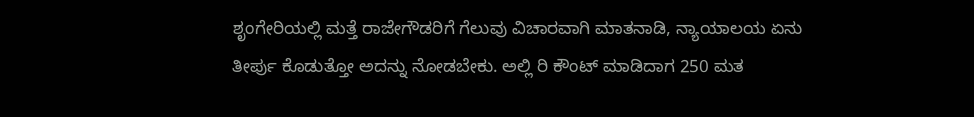ಶೃಂಗೇರಿಯಲ್ಲಿ ಮತ್ತೆ ರಾಜೇಗೌಡರಿಗೆ ಗೆಲುವು ವಿಚಾರವಾಗಿ ಮಾತನಾಡಿ, ನ್ಯಾಯಾಲಯ ಏನು ತೀರ್ಪು ಕೊಡುತ್ತೋ ಅದನ್ನು ನೋಡಬೇಕು. ಅಲ್ಲಿ ರಿ ಕೌಂಟ್ ಮಾಡಿದಾಗ 250 ಮತ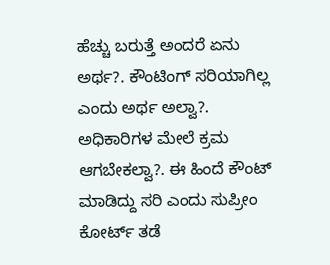ಹೆಚ್ಚು ಬರುತ್ತೆ ಅಂದರೆ ಏನು ಅರ್ಥ?. ಕೌಂಟಿಂಗ್ ಸರಿಯಾಗಿಲ್ಲ ಎಂದು ಅರ್ಥ ಅಲ್ವಾ?. ಅಧಿಕಾರಿಗಳ ಮೇಲೆ ಕ್ರಮ ಆಗಬೇಕಲ್ವಾ?. ಈ ಹಿಂದೆ ಕೌಂಟ್ ಮಾಡಿದ್ದು ಸರಿ ಎಂದು ಸುಪ್ರೀಂ ಕೋರ್ಟ್ ತಡೆ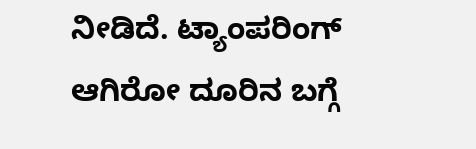ನೀಡಿದೆ. ಟ್ಯಾಂಪರಿಂಗ್ ಆಗಿರೋ ದೂರಿನ ಬಗ್ಗೆ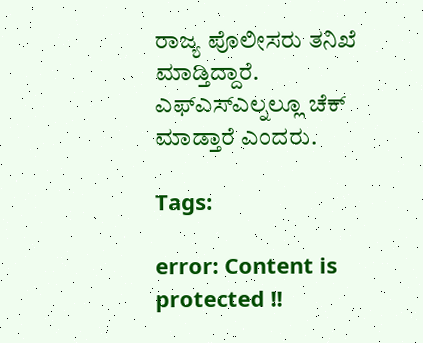ರಾಜ್ಯ ಪೊಲೀಸರು ತನಿಖೆ ಮಾಡ್ತಿದ್ದಾರೆ. ಎಫ್ಎಸ್ಎಲ್ನಲ್ಲೂ ಚೆಕ್ ಮಾಡ್ತಾರೆ ಎಂದರು.

Tags:

error: Content is protected !!